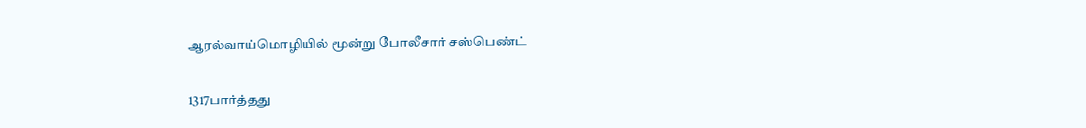ஆரல்வாய்மொழியில் மூன்று போலீசார் சஸ்பெண்ட்

1317பார்த்தது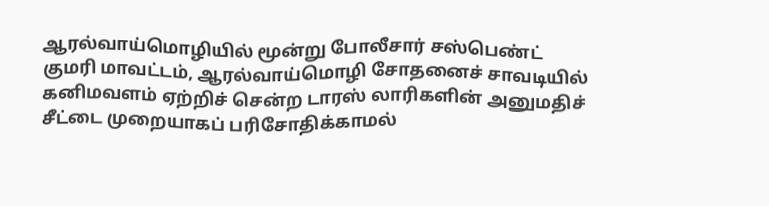ஆரல்வாய்மொழியில் மூன்று போலீசார் சஸ்பெண்ட்
குமரி மாவட்டம், ஆரல்வாய்மொழி சோதனைச் சாவடியில் கனிமவளம் ஏற்றிச் சென்ற டாரஸ் லாரிகளின் அனுமதிச் சீட்டை முறையாகப் பரிசோதிக்காமல்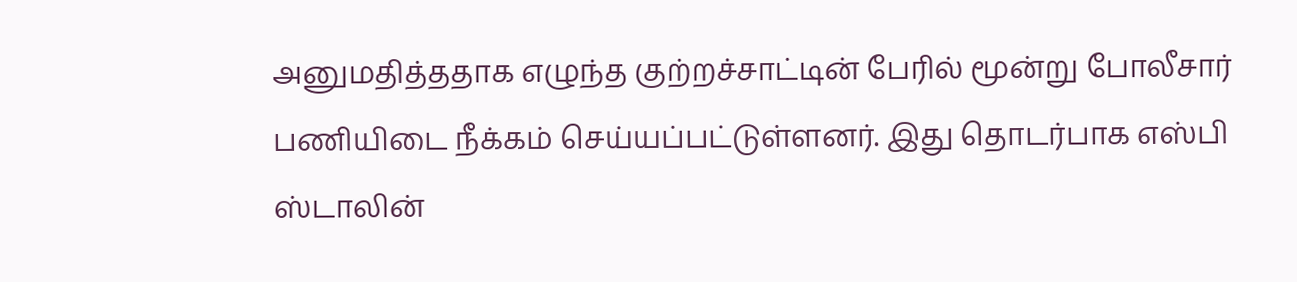அனுமதித்ததாக எழுந்த குற்றச்சாட்டின் பேரில் மூன்று போலீசார் பணியிடை நீக்கம் செய்யப்பட்டுள்ளனர். இது தொடர்பாக எஸ்பி ஸ்டாலின்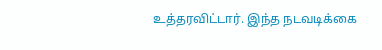உத்தரவிட்டார். இந்த நடவடிக்கை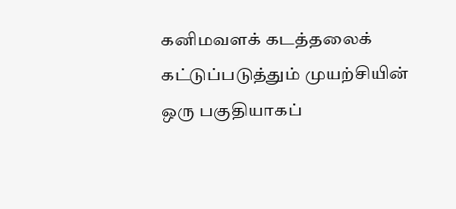கனிமவளக் கடத்தலைக் கட்டுப்படுத்தும் முயற்சியின் ஒரு பகுதியாகப்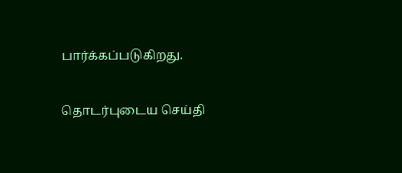பார்க்கப்படுகிறது.

தொடர்புடைய செய்தி